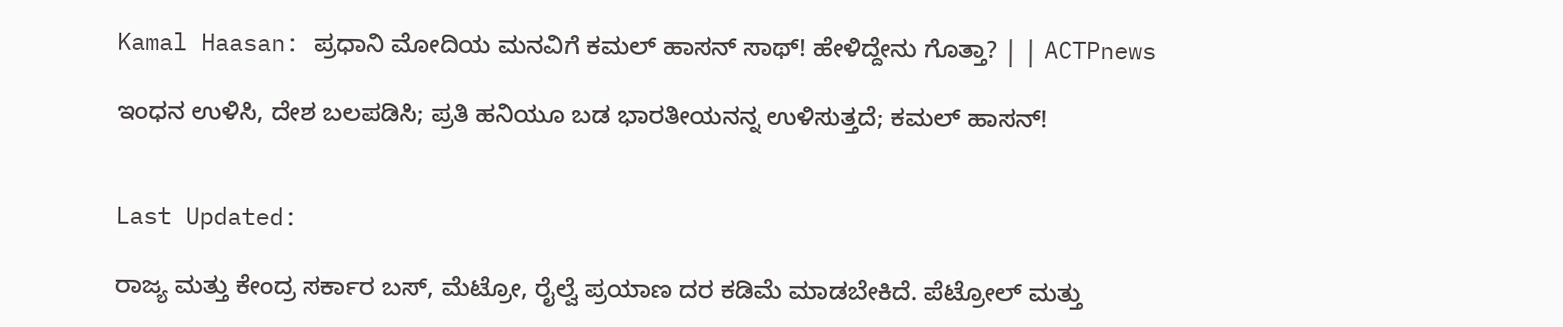Kamal Haasan: ಪ್ರಧಾನಿ ಮೋದಿಯ ಮನವಿಗೆ ಕಮಲ್ ಹಾಸನ್ ಸಾಥ್! ಹೇಳಿದ್ದೇನು ಗೊತ್ತಾ? | | ACTPnews

ಇಂಧನ ಉಳಿಸಿ, ದೇಶ ಬಲಪಡಿಸಿ; ಪ್ರತಿ ಹನಿಯೂ ಬಡ ಭಾರತೀಯನನ್ನ ಉಳಿಸುತ್ತದೆ; ಕಮಲ್ ಹಾಸನ್!


Last Updated:

ರಾಜ್ಯ ಮತ್ತು ಕೇಂದ್ರ ಸರ್ಕಾರ ಬಸ್, ಮೆಟ್ರೋ, ರೈಲ್ವೆ ಪ್ರಯಾಣ ದರ ಕಡಿಮೆ ಮಾಡಬೇಕಿದೆ. ಪೆಟ್ರೋಲ್ ಮತ್ತು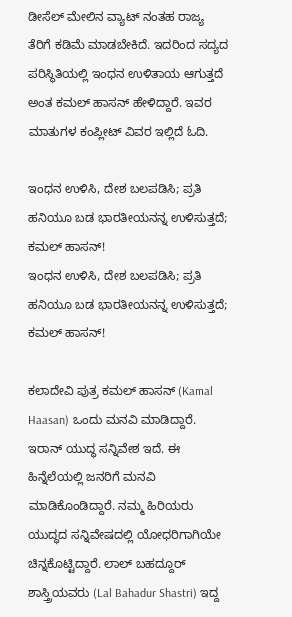ಡೀಸೆಲ್ ಮೇಲಿನ ವ್ಯಾಟ್ ನಂತಹ ರಾಜ್ಯ ತೆರಿಗೆ ಕಡಿಮೆ ಮಾಡಬೇಕಿದೆ. ಇದರಿಂದ ಸದ್ಯದ ಪರಿಸ್ಥಿತಿಯಲ್ಲಿ ಇಂಧನ ಉಳಿತಾಯ ಆಗುತ್ತದೆ ಅಂತ ಕಮಲ್ ಹಾಸನ್ ಹೇಳಿದ್ದಾರೆ. ಇವರ ಮಾತುಗಳ ಕಂಪ್ಲೀಟ್ ವಿವರ ಇಲ್ಲಿದೆ ಓದಿ.

ಇಂಧನ ಉಳಿಸಿ, ದೇಶ ಬಲಪಡಿಸಿ; ಪ್ರತಿ ಹನಿಯೂ ಬಡ ಭಾರತೀಯನನ್ನ ಉಳಿಸುತ್ತದೆ; ಕಮಲ್ ಹಾಸನ್!
ಇಂಧನ ಉಳಿಸಿ, ದೇಶ ಬಲಪಡಿಸಿ; ಪ್ರತಿ ಹನಿಯೂ ಬಡ ಭಾರತೀಯನನ್ನ ಉಳಿಸುತ್ತದೆ; ಕಮಲ್ ಹಾಸನ್!

ಕಲಾದೇವಿ ಪುತ್ರ ಕಮಲ್ ಹಾಸನ್ (Kamal Haasan) ಒಂದು ಮನವಿ ಮಾಡಿದ್ದಾರೆ. ಇರಾನ್ ಯುದ್ಧ ಸನ್ನಿವೇಶ ಇದೆ. ಈ ಹಿನ್ನೆಲೆಯಲ್ಲಿ ಜನರಿಗೆ ಮನವಿ ಮಾಡಿಕೊಂಡಿದ್ದಾರೆ. ನಮ್ಮ ಹಿರಿಯರು ಯುದ್ಧದ ಸನ್ನಿವೇಷದಲ್ಲಿ ಯೋಧರಿಗಾಗಿಯೇ ಚಿನ್ನಕೊಟ್ಟಿದ್ದಾರೆ. ಲಾಲ್ ಬಹದ್ದೂರ್ ಶಾಸ್ತ್ರಿಯವರು (Lal Bahadur Shastri) ಇದ್ದ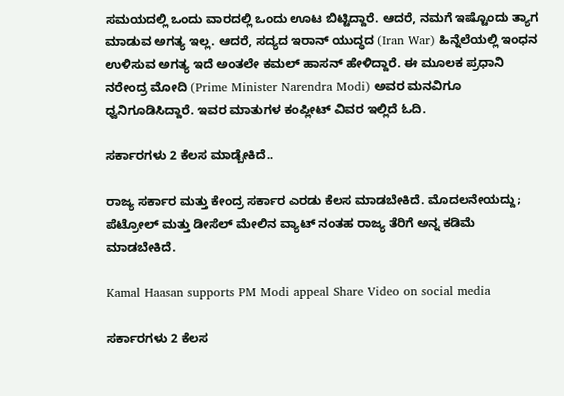ಸಮಯದಲ್ಲಿ ಒಂದು ವಾರದಲ್ಲಿ ಒಂದು ಊಟ ಬಿಟ್ಟಿದ್ದಾರೆ. ಆದರೆ, ನಮಗೆ ಇಷ್ಟೊಂದು ತ್ಯಾಗ ಮಾಡುವ ಅಗತ್ಯ ಇಲ್ಲ. ಆದರೆ, ಸದ್ಯದ ಇರಾನ್ ಯುದ್ಧದ (Iran War) ಹಿನ್ನೆಲೆಯಲ್ಲಿ ಇಂಧನ ಉಳಿಸುವ ಅಗತ್ಯ ಇದೆ ಅಂತಲೇ ಕಮಲ್ ಹಾಸನ್ ಹೇಳಿದ್ದಾರೆ. ಈ ಮೂಲಕ ಪ್ರಧಾನಿ ನರೇಂದ್ರ ಮೋದಿ (Prime Minister Narendra Modi) ಅವರ ಮನವಿಗೂ ಧ್ವನಿಗೂಡಿಸಿದ್ದಾರೆ. ಇವರ ಮಾತುಗಳ ಕಂಪ್ಲೀಟ್ ವಿವರ ಇಲ್ಲಿದೆ ಓದಿ.

ಸರ್ಕಾರಗಳು 2 ಕೆಲಸ ಮಾಡ್ಬೇಕಿದೆ..

ರಾಜ್ಯ ಸರ್ಕಾರ ಮತ್ತು ಕೇಂದ್ರ ಸರ್ಕಾರ ಎರಡು ಕೆಲಸ ಮಾಡಬೇಕಿದೆ. ಮೊದಲನೇಯದ್ದು; ಪೆಟ್ರೋಲ್ ಮತ್ತು ಡೀಸೆಲ್ ಮೇಲಿನ ವ್ಯಾಟ್ ನಂತಹ ರಾಜ್ಯ ತೆರಿಗೆ ಅನ್ನ ಕಡಿಮೆ ಮಾಡಬೇಕಿದೆ.

Kamal Haasan supports PM Modi appeal Share Video on social media

ಸರ್ಕಾರಗಳು 2 ಕೆಲಸ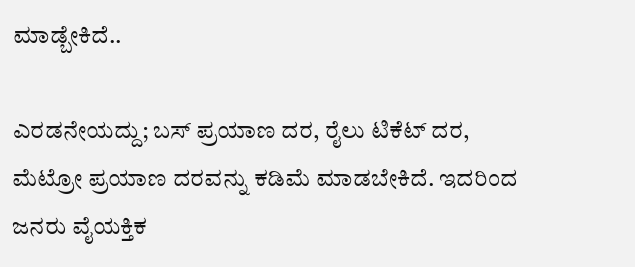ಮಾಡ್ಬೇಕಿದೆ..

ಎರಡನೇಯದ್ದು; ಬಸ್ ಪ್ರಯಾಣ ದರ, ರೈಲು ಟಿಕೆಟ್ ದರ, ಮೆಟ್ರೋ ಪ್ರಯಾಣ ದರವನ್ನು ಕಡಿಮೆ ಮಾಡಬೇಕಿದೆ. ಇದರಿಂದ ಜನರು ವೈಯಕ್ತಿಕ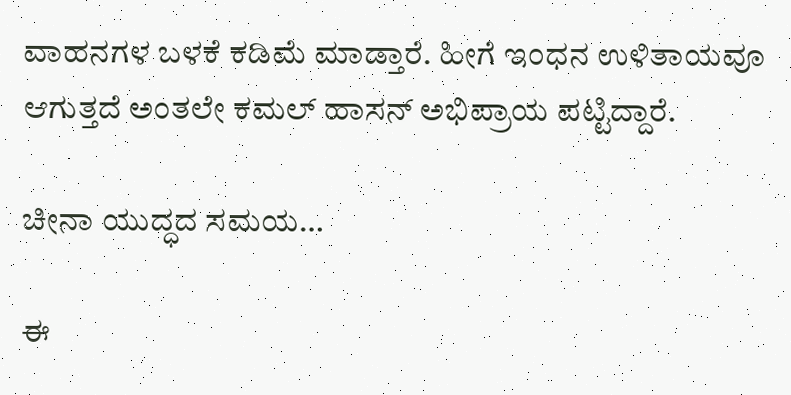ವಾಹನಗಳ ಬಳಕೆ ಕಡಿಮೆ ಮಾಡ್ತಾರೆ. ಹೀಗೆ ಇಂಧನ ಉಳಿತಾಯವೂ ಆಗುತ್ತದೆ ಅಂತಲೇ ಕಮಲ್ ಹಾಸನ್ ಅಭಿಪ್ರಾಯ ಪಟ್ಟಿದ್ದಾರೆ.

ಚೀನಾ ಯುದ್ಧದ ಸಮಯ…

ಈ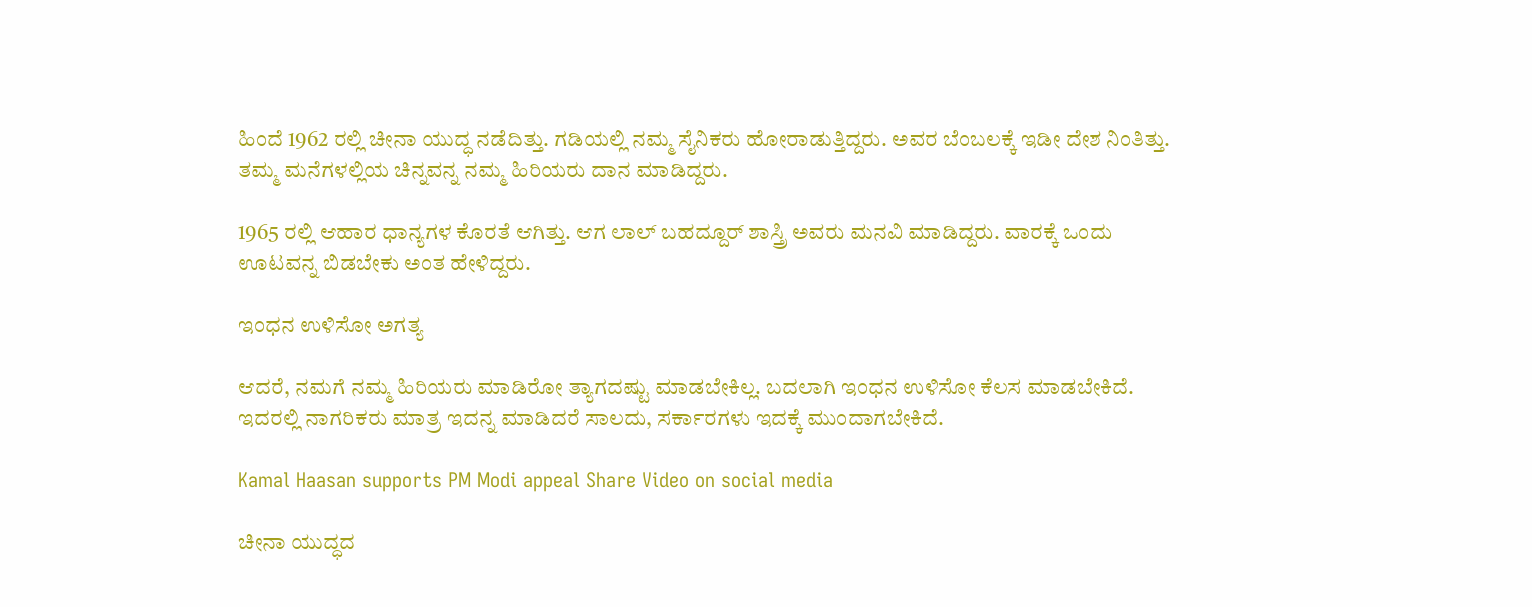ಹಿಂದೆ 1962 ರಲ್ಲಿ ಚೀನಾ ಯುದ್ಧ ನಡೆದಿತ್ತು. ಗಡಿಯಲ್ಲಿ ನಮ್ಮ ಸೈನಿಕರು ಹೋರಾಡುತ್ತಿದ್ದರು. ಅವರ ಬೆಂಬಲಕ್ಕೆ ಇಡೀ ದೇಶ ನಿಂತಿತ್ತು. ತಮ್ಮ ಮನೆಗಳಲ್ಲಿಯ ಚಿನ್ನವನ್ನ ನಮ್ಮ ಹಿರಿಯರು ದಾನ ಮಾಡಿದ್ದರು.

1965 ರಲ್ಲಿ ಆಹಾರ ಧಾನ್ಯಗಳ ಕೊರತೆ ಆಗಿತ್ತು. ಆಗ ಲಾಲ್ ಬಹದ್ದೂರ್ ಶಾಸ್ತ್ರಿ ಅವರು ಮನವಿ ಮಾಡಿದ್ದರು. ವಾರಕ್ಕೆ ಒಂದು ಊಟವನ್ನ ಬಿಡಬೇಕು ಅಂತ ಹೇಳಿದ್ದರು.

ಇಂಧನ ಉಳಿಸೋ ಅಗತ್ಯ

ಆದರೆ, ನಮಗೆ ನಮ್ಮ ಹಿರಿಯರು ಮಾಡಿರೋ ತ್ಯಾಗದಷ್ಟು ಮಾಡಬೇಕಿಲ್ಲ. ಬದಲಾಗಿ ಇಂಧನ ಉಳಿಸೋ ಕೆಲಸ ಮಾಡಬೇಕಿದೆ. ಇದರಲ್ಲಿ ನಾಗರಿಕರು ಮಾತ್ರ ಇದನ್ನ ಮಾಡಿದರೆ ಸಾಲದು, ಸರ್ಕಾರಗಳು ಇದಕ್ಕೆ ಮುಂದಾಗಬೇಕಿದೆ.

Kamal Haasan supports PM Modi appeal Share Video on social media

ಚೀನಾ ಯುದ್ಧದ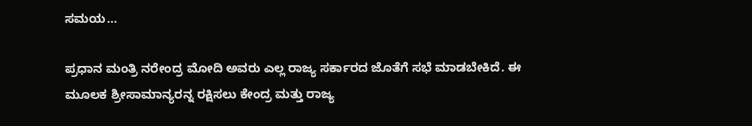ಸಮಯ…

ಪ್ರಧಾನ ಮಂತ್ರಿ ನರೇಂದ್ರ ಮೋದಿ ಅವರು ಎಲ್ಲ ರಾಜ್ಯ ಸರ್ಕಾರದ ಜೊತೆಗೆ ಸಭೆ ಮಾಡಬೇಕಿದೆ. ಈ ಮೂಲಕ ಶ್ರೀಸಾಮಾನ್ಯರನ್ನ ರಕ್ಷಿಸಲು ಕೇಂದ್ರ ಮತ್ತು ರಾಜ್ಯ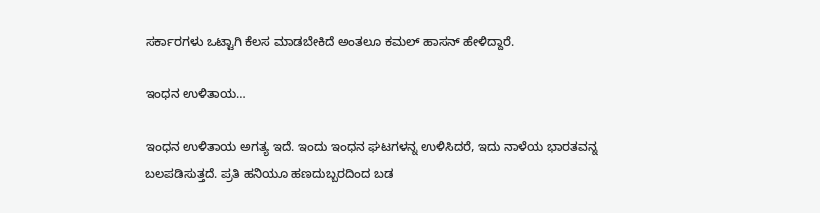ಸರ್ಕಾರಗಳು ಒಟ್ಟಾಗಿ ಕೆಲಸ ಮಾಡಬೇಕಿದೆ ಅಂತಲೂ ಕಮಲ್ ಹಾಸನ್ ಹೇಳಿದ್ದಾರೆ.

ಇಂಧನ ಉಳಿತಾಯ…

ಇಂಧನ ಉಳಿತಾಯ ಅಗತ್ಯ ಇದೆ. ಇಂದು ಇಂಧನ ಘಟಗಳನ್ನ ಉಳಿಸಿದರೆ, ಇದು ನಾಳೆಯ ಭಾರತವನ್ನ ಬಲಪಡಿಸುತ್ತದೆ. ಪ್ರತಿ ಹನಿಯೂ ಹಣದುಬ್ಬರದಿಂದ ಬಡ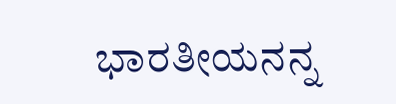ಭಾರತೀಯನನ್ನ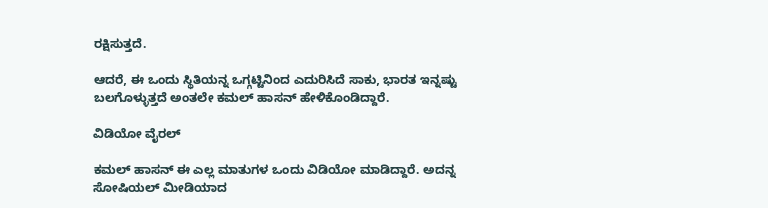ರಕ್ಷಿಸುತ್ತದೆ.

ಆದರೆ, ಈ ಒಂದು ಸ್ಥಿತಿಯನ್ನ ಒಗ್ಗಟ್ಟಿನಿಂದ ಎದುರಿಸಿದೆ ಸಾಕು, ಭಾರತ ಇನ್ನಷ್ಟು ಬಲಗೊಳ್ಳುತ್ತದೆ ಅಂತಲೇ ಕಮಲ್ ಹಾಸನ್ ಹೇಳಿಕೊಂಡಿದ್ದಾರೆ.

ವಿಡಿಯೋ ವೈರಲ್

ಕಮಲ್ ಹಾಸನ್ ಈ ಎಲ್ಲ ಮಾತುಗಳ ಒಂದು ವಿಡಿಯೋ ಮಾಡಿದ್ದಾರೆ. ಅದನ್ನ ಸೋಷಿಯಲ್ ಮೀಡಿಯಾದ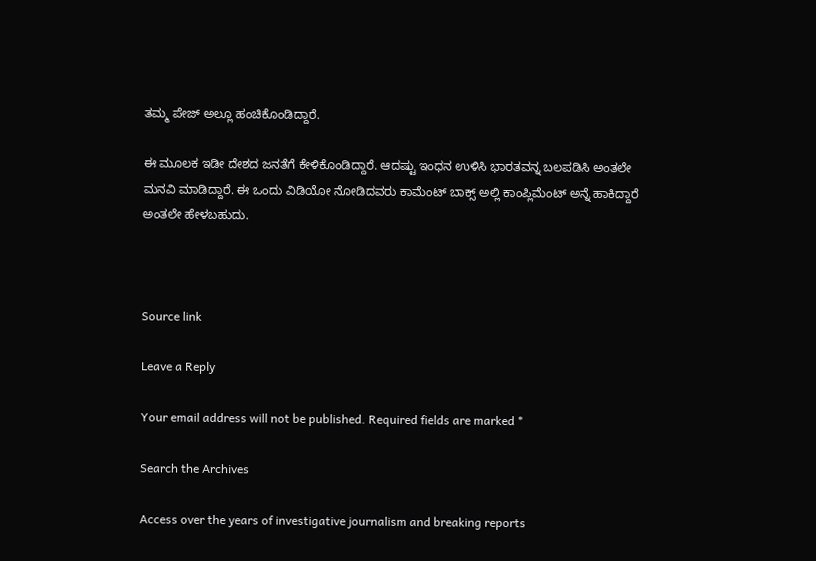ತಮ್ಮ ಪೇಜ್ ಅಲ್ಲೂ ಹಂಚಿಕೊಂಡಿದ್ದಾರೆ.

ಈ ಮೂಲಕ ಇಡೀ ದೇಶದ ಜನತೆಗೆ ಕೇಳಿಕೊಂಡಿದ್ದಾರೆ. ಆದಷ್ಟು ಇಂಧನ ಉಳಿಸಿ ಭಾರತವನ್ನ ಬಲಪಡಿಸಿ ಅಂತಲೇ ಮನವಿ ಮಾಡಿದ್ದಾರೆ. ಈ ಒಂದು ವಿಡಿಯೋ ನೋಡಿದವರು ಕಾಮೆಂಟ್ ಬಾಕ್ಸ್ ಅಲ್ಲಿ ಕಾಂಪ್ಲಿಮೆಂಟ್ ಅನ್ನೆ ಹಾಕಿದ್ದಾರೆ ಅಂತಲೇ ಹೇಳಬಹುದು.



Source link

Leave a Reply

Your email address will not be published. Required fields are marked *

Search the Archives

Access over the years of investigative journalism and breaking reports